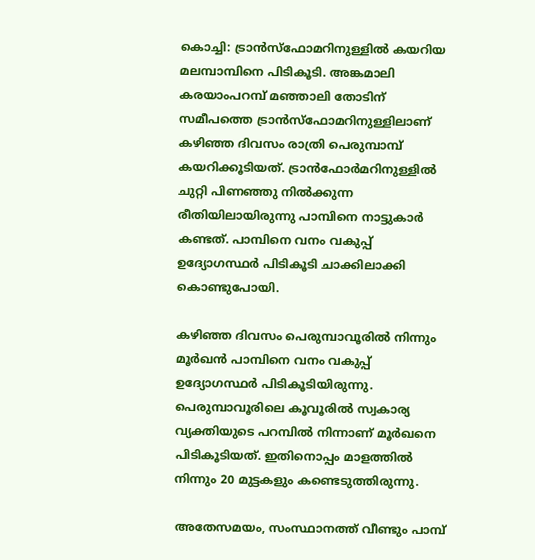കൊച്ചി: ട്രാൻസ്ഫോമറിനുള്ളിൽ കയറിയ മലമ്പാമ്പിനെ പിടികൂടി. അങ്കമാലി കരയാംപറമ്പ് മഞ്ഞാലി തോടിന് സമീപത്തെ ട്രാൻസ്ഫോമറിനുള്ളിലാണ് കഴിഞ്ഞ ദിവസം രാത്രി പെരുമ്പാമ്പ് കയറിക്കൂടിയത്. ട്രാൻഫോർമറിനുള്ളിൽ ചുറ്റി പിണഞ്ഞു നിൽക്കുന്ന രീതിയിലായിരുന്നു പാമ്പിനെ നാട്ടുകാർ കണ്ടത്. പാമ്പിനെ വനം വകുപ്പ് ഉദ്യോഗസ്ഥർ പിടികൂടി ചാക്കിലാക്കി കൊണ്ടുപോയി.

കഴിഞ്ഞ ദിവസം പെരുമ്പാവൂരിൽ നിന്നും മൂർഖൻ പാമ്പിനെ വനം വകുപ്പ് ഉദ്യോഗസ്ഥർ പിടികൂടിയിരുന്നു. പെരുമ്പാവൂരിലെ കൂവൂരിൽ സ്വകാര്യ വ്യക്തിയുടെ പറമ്പിൽ നിന്നാണ് മൂർഖനെ പിടികൂടിയത്. ഇതിനൊപ്പം മാളത്തിൽ നിന്നും 20 മുട്ടകളും കണ്ടെടുത്തിരുന്നു.

അതേസമയം, സംസ്ഥാനത്ത് വീണ്ടും പാമ്പ്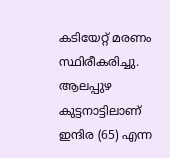കടിയേറ്റ് മരണം സ്ഥിരീകരിച്ചു. ആലപ്പുഴ കുട്ടനാട്ടിലാണ് ഇന്ദിര (65) എന്ന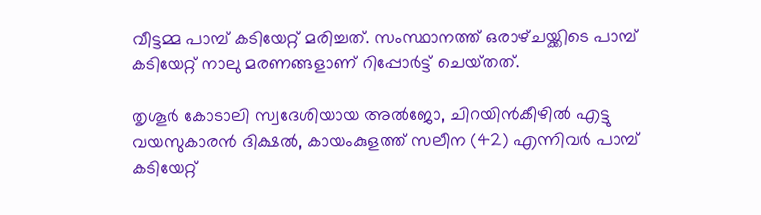വീട്ടമ്മ പാമ്പ് കടിയേറ്റ് മരിച്ചത്. സംസ്ഥാനത്ത് ഒരാഴ്‌ചയ്ക്കിടെ പാമ്പ് കടിയേറ്റ് നാലു മരണങ്ങളാണ് റിപ്പോർട്ട് ചെയ്‌തത്.

തൃശൂർ കോടാലി സ്വദേശിയായ അൽജോ, ചിറയിൻകീഴിൽ എട്ടു വയസുകാരൻ ദിക്ഷൽ, കായംകുളത്ത് സലീന (42) എന്നിവർ പാമ്പ് കടിയേറ്റ്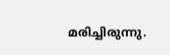മരിച്ചിരുന്നു.